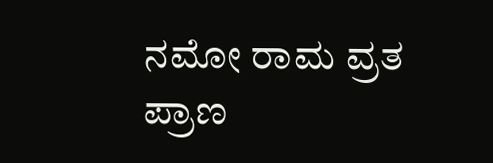ನಮೋ ರಾಮ ವ್ರತ ಪ್ರಾಣ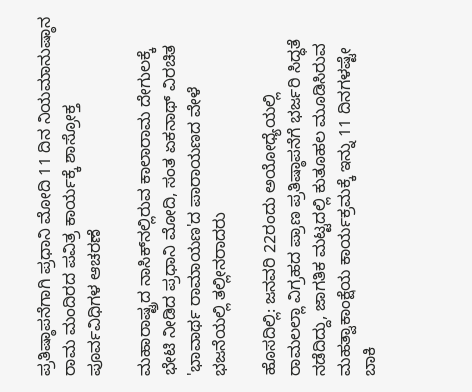ಪ್ರತಿಷ್ಠಾಪನೆಗಾಗಿ ಪ್ರಧಾನಿ ಮೋದಿ 11 ದಿನ ನಿಯಮಾನುಷ್ಠಾನ ರಾಮ ಮಂದಿರದ ಪವಿತ್ರ ಕಾರ್ಯಕ್ಕೆ ಶಾಸ್ರೋಕ್ತ ಪೂರ್ವವಿಧಿಗಳ ಆಚರಣೆ

ಮಹಾರಾಷ್ಟ್ರದ ನಾಸಿಕ್‌ನಲ್ಲಿರುವ ಕಾಲಾರಾಮ ದೇಗುಲಕ್ಕೆ ಭೇಟಿ ನೀಡಿದ ಪ್ರಧಾನಿ ಮೋದಿ, ಸಂತ ಏಕನಾಥ್ ವಿರಚಿತ 'ಭಾವಾರ್ಥ ರಾಮಾಯಣ'ದ ಪಾರಾಯಣದ ವೇಳೆ ಭಜನೆಯಲ್ಲಿ ತಲ್ಲೀನರಾದರು

ಹೊಸದಿಲ್ಲಿ: ಜನವರಿ 22ರಂದು ಅಯೋಧ್ಯೆಯಲ್ಲಿ
ರಾಮಲಲ್ಲಾ ವಿಗ್ರಹದ ಪ್ರಾಣ ಪ್ರತಿಷ್ಠಾಪನೆಗೆ ಭರ್ಜರಿ ಸಿದ್ಧತೆ ನಡೆದಿದ್ದು, ಜಾಗತಿಕ ಮಟ್ಟದಲ್ಲಿ ಕುತೂಹಲ ಮೂಡಿಸಿರುವ ಮಹತ್ವಾಕಾಂಕ್ಷೆಯ ಕಾರ್ಯಕ್ರಮಕ್ಕೆ ಇನ್ನು 11 ದಿನಗಳಷ್ಟೇ ಬಾಕಿ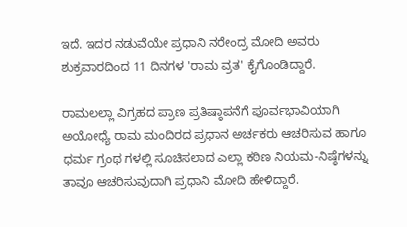ಇದೆ. ಇದರ ನಡುವೆಯೇ ಪ್ರಧಾನಿ ನರೇಂದ್ರ ಮೋದಿ ಅವರು ಶುಕ್ರವಾರದಿಂದ 11 ದಿನಗಳ 'ರಾಮ ವ್ರತ' ಕೈಗೊಂಡಿದ್ದಾರೆ.

ರಾಮಲಲ್ಲಾ ವಿಗ್ರಹದ ಪ್ರಾಣ ಪ್ರತಿಷ್ಠಾಪನೆಗೆ ಪೂರ್ವಭಾವಿಯಾಗಿ ಅಯೋಧ್ಯೆ ರಾಮ ಮಂದಿರದ ಪ್ರಧಾನ ಅರ್ಚಕರು ಆಚರಿಸುವ ಹಾಗೂ ಧರ್ಮ ಗ್ರಂಥ ಗಳಲ್ಲಿ ಸೂಚಿಸಲಾದ ಎಲ್ಲಾ ಕಠಿಣ ನಿಯಮ-ನಿಷ್ಠೆಗಳನ್ನು ತಾವೂ ಆಚರಿಸುವುದಾಗಿ ಪ್ರಧಾನಿ ಮೋದಿ ಹೇಳಿದ್ದಾರೆ.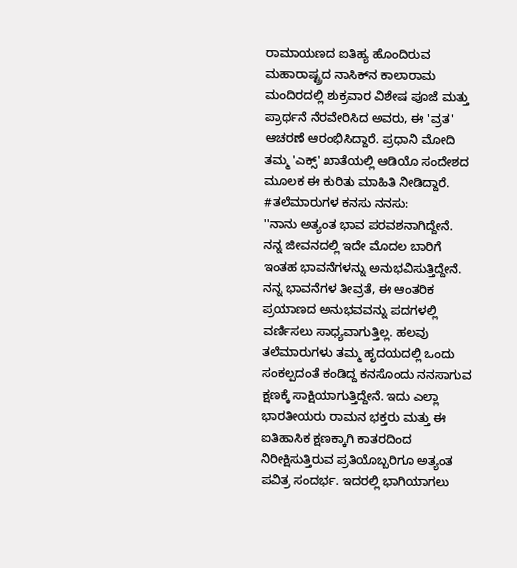ರಾಮಾಯಣದ ಐತಿಹ್ಯ ಹೊಂದಿರುವ ಮಹಾರಾಷ್ಟ್ರದ ನಾಸಿಕ್‌ನ ಕಾಲಾರಾಮ ಮಂದಿರದಲ್ಲಿ ಶುಕ್ರವಾರ ವಿಶೇಷ ಪೂಜೆ ಮತ್ತು ಪ್ರಾರ್ಥನೆ ನೆರವೇರಿಸಿದ ಅವರು, ಈ 'ವ್ರತ' ಆಚರಣೆ ಆರಂಭಿಸಿದ್ದಾರೆ. ಪ್ರಧಾನಿ ಮೋದಿ ತಮ್ಮ 'ಎಕ್ಸ್' ಖಾತೆಯಲ್ಲಿ ಆಡಿಯೊ ಸಂದೇಶದ ಮೂಲಕ ಈ ಕುರಿತು ಮಾಹಿತಿ ನೀಡಿದ್ದಾರೆ.
#ತಲೆಮಾರುಗಳ ಕನಸು ನನಸು:
''ನಾನು ಅತ್ಯಂತ ಭಾವ ಪರವಶನಾಗಿದ್ದೇನೆ. ನನ್ನ ಜೀವನದಲ್ಲಿ ಇದೇ ಮೊದಲ ಬಾರಿಗೆ ಇಂತಹ ಭಾವನೆಗಳನ್ನು ಅನುಭವಿಸುತ್ತಿದ್ದೇನೆ. ನನ್ನ ಭಾವನೆಗಳ ತೀವ್ರತೆ, ಈ ಆಂತರಿಕ ಪ್ರಯಾಣದ ಅನುಭವವನ್ನು ಪದಗಳಲ್ಲಿ ವರ್ಣಿಸಲು ಸಾಧ್ಯವಾಗುತ್ತಿಲ್ಲ. ಹಲವು ತಲೆಮಾರುಗಳು ತಮ್ಮ ಹೃದಯದಲ್ಲಿ ಒಂದು ಸಂಕಲ್ಪದಂತೆ ಕಂಡಿದ್ದ ಕನಸೊಂದು ನನಸಾಗುವ ಕ್ಷಣಕ್ಕೆ ಸಾಕ್ಷಿಯಾಗುತ್ತಿದ್ದೇನೆ. ಇದು ಎಲ್ಲಾ ಭಾರತೀಯರು ರಾಮನ ಭಕ್ತರು ಮತ್ತು ಈ ಐತಿಹಾಸಿಕ ಕ್ಷಣಕ್ಕಾಗಿ ಕಾತರದಿಂದ ನಿರೀಕ್ಷಿಸುತ್ತಿರುವ ಪ್ರತಿಯೊಬ್ಬರಿಗೂ ಅತ್ಯಂತ ಪವಿತ್ರ ಸಂದರ್ಭ. ಇದರಲ್ಲಿ ಭಾಗಿಯಾಗಲು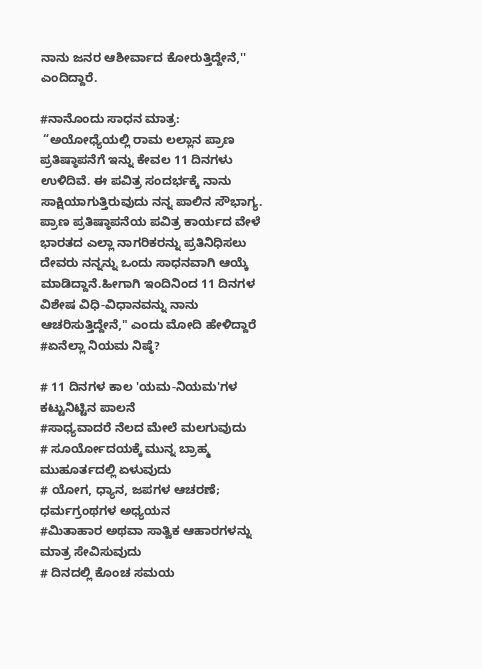ನಾನು ಜನರ ಆಶೀರ್ವಾದ ಕೋರುತ್ತಿದ್ದೇನೆ,'' ಎಂದಿದ್ದಾರೆ.

#ನಾನೊಂದು ಸಾಧನ ಮಾತ್ರ:
 “ಅಯೋಧ್ಯೆಯಲ್ಲಿ ರಾಮ ಲಲ್ಲಾನ ಪ್ರಾಣ ಪ್ರತಿಷ್ಠಾಪನೆಗೆ ಇನ್ನು ಕೇವಲ 11 ದಿನಗಳು ಉಳಿದಿವೆ. ಈ ಪವಿತ್ರ ಸಂದರ್ಭಕ್ಕೆ ನಾನು ಸಾಕ್ಷಿಯಾಗುತ್ತಿರುವುದು ನನ್ನ ಪಾಲಿನ ಸೌಭಾಗ್ಯ. ಪ್ರಾಣ ಪ್ರತಿಷ್ಠಾಪನೆಯ ಪವಿತ್ರ ಕಾರ್ಯದ ವೇಳೆ ಭಾರತದ ಎಲ್ಲಾ ನಾಗರಿಕರನ್ನು ಪ್ರತಿನಿಧಿಸಲು ದೇವರು ನನ್ನನ್ನು ಒಂದು ಸಾಧನವಾಗಿ ಆಯ್ಕೆ ಮಾಡಿದ್ದಾನೆ.ಹೀಗಾಗಿ ಇಂದಿನಿಂದ 11 ದಿನಗಳ ವಿಶೇಷ ವಿಧಿ-ವಿಧಾನವನ್ನು ನಾನು ಆಚರಿಸುತ್ತಿದ್ದೇನೆ," ಎಂದು ಮೋದಿ ಹೇಳಿದ್ದಾರೆ
#ಏನೆಲ್ಲಾ ನಿಯಮ ನಿಷ್ಠೆ?

# 11 ದಿನಗಳ ಕಾಲ 'ಯಮ-ನಿಯಮ'ಗಳ ಕಟ್ಟುನಿಟ್ಟಿನ ಪಾಲನೆ
#ಸಾಧ್ಯವಾದರೆ ನೆಲದ ಮೇಲೆ ಮಲಗುವುದು
# ಸೂರ್ಯೋದಯಕ್ಕೆ ಮುನ್ನ ಬ್ರಾಹ್ಮ ಮುಹೂರ್ತದಲ್ಲಿ ಏಳುವುದು
# ಯೋಗ, ಧ್ಯಾನ, ಜಪಗಳ ಆಚರಣೆ; ಧರ್ಮಗ್ರಂಥಗಳ ಅಧ್ಯಯನ
#ಮಿತಾಹಾರ ಅಥವಾ ಸಾತ್ವಿಕ ಆಹಾರಗಳನ್ನು ಮಾತ್ರ ಸೇವಿಸುವುದು
# ದಿನದಲ್ಲಿ ಕೊಂಚ ಸಮಯ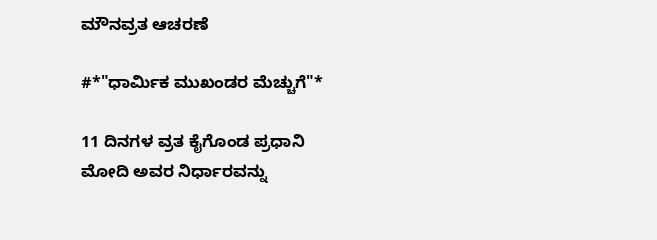ಮೌನವ್ರತ ಆಚರಣೆ

#*"ಧಾರ್ಮಿಕ ಮುಖಂಡರ ಮೆಚ್ಚುಗೆ"*

11 ದಿನಗಳ ವ್ರತ ಕೈಗೊಂಡ ಪ್ರಧಾನಿ ಮೋದಿ ಅವರ ನಿರ್ಧಾರವನ್ನು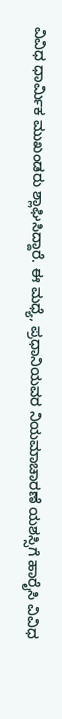ವಿವಿಧ ಧಾರ್ಮಿಕ ಮುಖಂಡರು ಶ್ಲಾಘಿಸಿದ್ದಾರೆ. ಈ ಮಧ್ಯೆ, ಪ್ರಧಾನಿಯವರ ನಿಯಮಾಚಾರಣೆ ಯಶಸ್ಸಿಗೆ ಹಾರೈಸಿ ವಿವಿಧ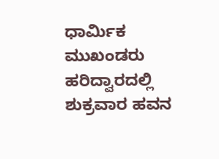ಧಾರ್ಮಿಕ ಮುಖಂಡರು ಹರಿದ್ವಾರದಲ್ಲಿ ಶುಕ್ರವಾರ ಹವನ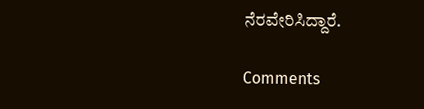ನೆರವೇರಿಸಿದ್ದಾರೆ.

Comments